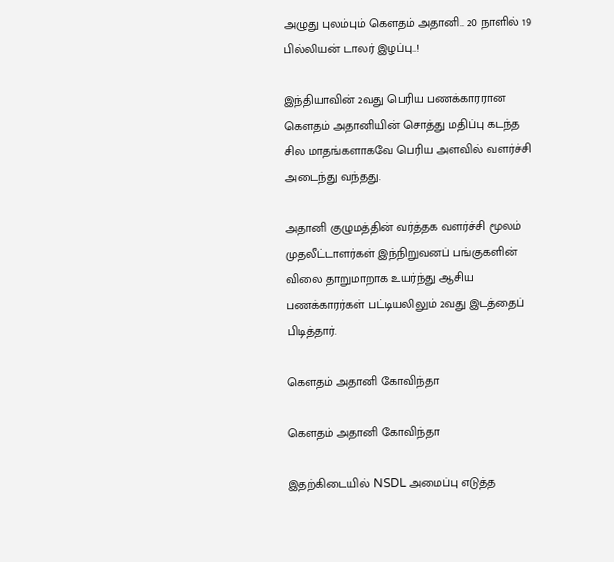அழுது புலம்பும் கௌதம் அதானி.. 20 நாளில் 19 பில்லியன் டாலர் இழப்பு..!

இந்தியாவின் 2வது பெரிய பணக்காரரான கௌதம் அதானியின் சொத்து மதிப்பு கடந்த சில மாதங்களாகவே பெரிய அளவில் வளர்ச்சி அடைந்து வந்தது.

அதானி குழுமத்தின் வர்த்தக வளர்ச்சி மூலம் முதலீட்டாளர்கள் இந்நிறுவனப் பங்குகளின் விலை தாறுமாறாக உயர்ந்து ஆசிய பணக்காரர்கள் பட்டியலிலும் 2வது இடத்தைப் பிடித்தார்.

கௌதம் அதானி கோவிந்தா

கௌதம் அதானி கோவிந்தா

இதற்கிடையில் NSDL அமைப்பு எடுத்த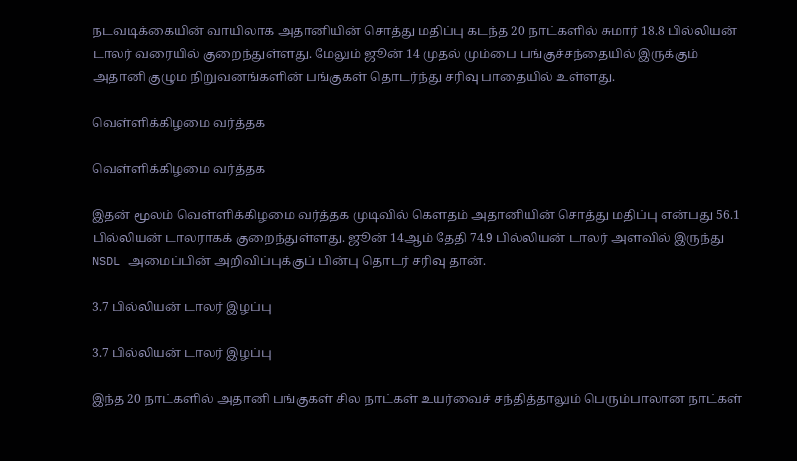நடவடிக்கையின் வாயிலாக அதானியின் சொத்து மதிப்பு கடந்த 20 நாட்களில் சுமார் 18.8 பில்லியன் டாலர் வரையில் குறைந்துள்ளது. மேலும் ஜூன் 14 முதல் மும்பை பங்குச்சந்தையில் இருக்கும் அதானி குழும நிறுவனங்களின் பங்குகள் தொடர்ந்து சரிவு பாதையில் உள்ளது.

வெள்ளிக்கிழமை வர்த்தக

வெள்ளிக்கிழமை வர்த்தக

இதன் மூலம் வெள்ளிக்கிழமை வர்த்தக முடிவில் கௌதம் அதானியின் சொத்து மதிப்பு என்பது 56.1 பில்லியன் டாலராகக் குறைந்துள்ளது. ஜூன் 14ஆம் தேதி 74.9 பில்லியன் டாலர் அளவில் இருந்து NSDL அமைப்பின் அறிவிப்புக்குப் பின்பு தொடர் சரிவு தான்.

3.7 பில்லியன் டாலர் இழப்பு

3.7 பில்லியன் டாலர் இழப்பு

இந்த 20 நாட்களில் அதானி பங்குகள் சில நாட்கள் உயர்வைச் சந்தித்தாலும் பெரும்பாலான நாட்கள்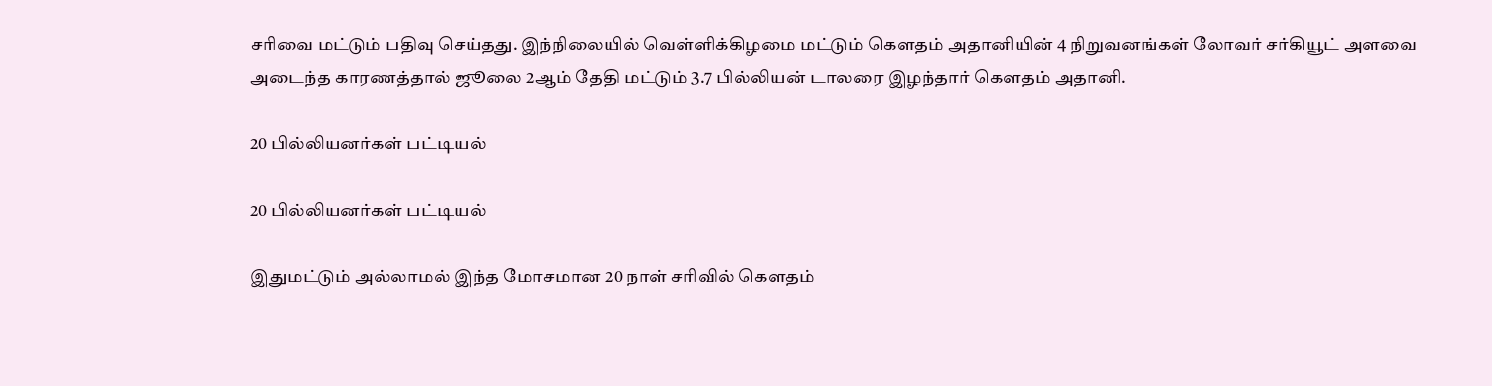சரிவை மட்டும் பதிவு செய்தது. இந்நிலையில் வெள்ளிக்கிழமை மட்டும் கௌதம் அதானியின் 4 நிறுவனங்கள் லோவர் சர்கியூட் அளவை அடைந்த காரணத்தால் ஜூலை 2ஆம் தேதி மட்டும் 3.7 பில்லியன் டாலரை இழந்தார் கௌதம் அதானி.

20 பில்லியனர்கள் பட்டியல்

20 பில்லியனர்கள் பட்டியல்

இதுமட்டும் அல்லாமல் இந்த மோசமான 20 நாள் சரிவில் கௌதம்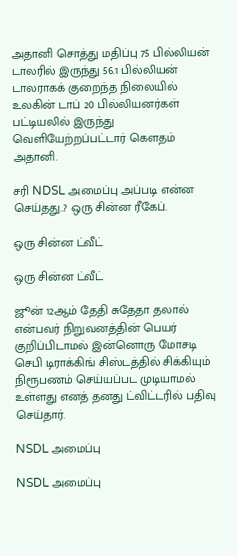அதானி சொத்து மதிப்பு 75 பில்லியன் டாலரில் இருந்து 56.1 பில்லியன் டாலராகக் குறைந்த நிலையில் உலகின் டாப் 20 பில்லியனர்கள் பட்டியலில் இருந்து வெளியேற்றப்பட்டார் கௌதம் அதானி.

சரி NDSL அமைப்பு அப்படி என்ன செய்தது..? ஒரு சின்ன ரீகேப்.

ஒரு சின்ன ட்வீட்

ஒரு சின்ன ட்வீட்

ஜூன் 12ஆம் தேதி சுதேதா தலால் என்பவர் நிறுவனத்தின் பெயர் குறிப்பிடாமல் இன்னொரு மோசடி செபி டிராக்கிங் சிஸ்டத்தில் சிக்கியும் நிரூபணம் செய்யப்பட முடியாமல் உள்ளது எனத் தனது ட்விட்டரில் பதிவு செய்தார்.

NSDL அமைப்பு

NSDL அமைப்பு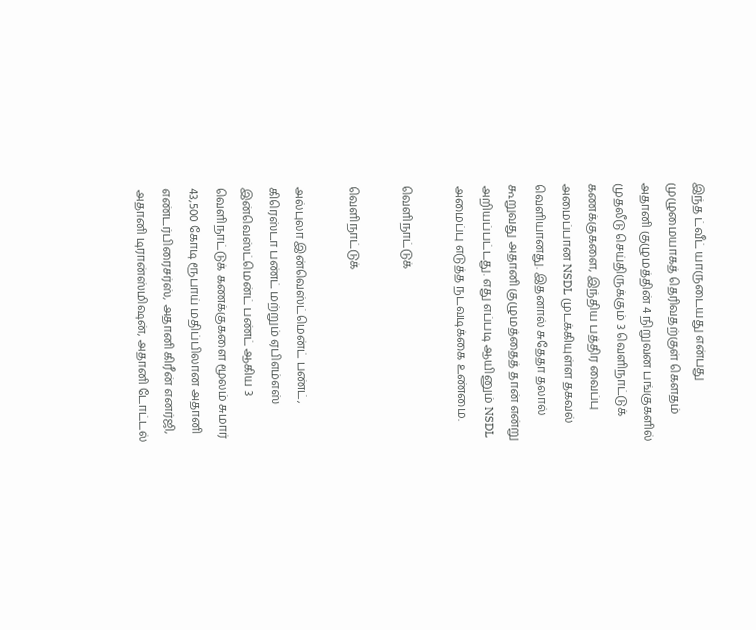இந்த ட்வீட் யாருடையது என்பது முழுமையாகத் தெரிவதற்குள் கௌதம் அதானி குழுமத்தின் 4 நிறுவன பங்குகளில் முதலீடு செய்திருக்கும் 3 வெளிநாட்டுக் கணக்குகளை, இந்திய பத்திர வைப்பு அமைப்பான NSDL முடக்கியுள்ள தகவல் வெளியானது. இதனால் சுதேதா தலால் கூறுவது அதானி குழுமத்தைத் தான் என்று அறியப்பட்டது. எது எப்படி ஆயினும் NSDL அமைப்பு எடுத்த நடவடிக்கை உண்மை.

வெளிநாட்டுக்

வெளிநாட்டுக்

அல்புலா இன்வெஸ்ட்மென்ட் பண்ட், கிரெஸ்டா பண்ட் மற்றும் ஏபிஎம்எஸ் இன்வெஸ்ட்மென்ட் பண்ட் ஆகிய 3 வெளிநாட்டுக் கணக்குகளை மூலம் சுமார் 43,500 கோடி ரூபாய் மதிப்பிலான அதானி எண்டர்பிரைசர்ஸ், அதானி கிரீன் எனர்ஜி, அதானி டிரான்ஸ்மிஷன், அதானி டோட்டல்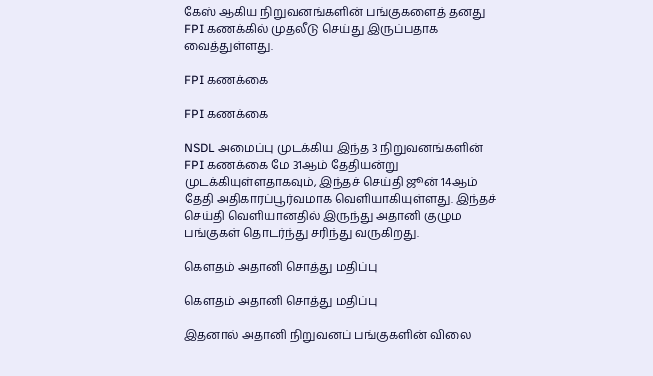கேஸ் ஆகிய நிறுவனங்களின் பங்குகளைத் தனது FPI கணக்கில் முதலீடு செய்து இருப்பதாக வைத்துள்ளது.

FPI கணக்கை

FPI கணக்கை

NSDL அமைப்பு முடக்கிய இந்த 3 நிறுவனங்களின் FPI கணக்கை மே 31ஆம் தேதியன்று முடக்கியுள்ளதாகவும், இந்தச் செய்தி ஜூன் 14ஆம் தேதி அதிகாரப்பூர்வமாக வெளியாகியுள்ளது. இந்தச் செய்தி வெளியானதில் இருந்து அதானி குழும பங்குகள் தொடர்ந்து சரிந்து வருகிறது.

கௌதம் அதானி சொத்து மதிப்பு

கௌதம் அதானி சொத்து மதிப்பு

இதனால் அதானி நிறுவனப் பங்குகளின் விலை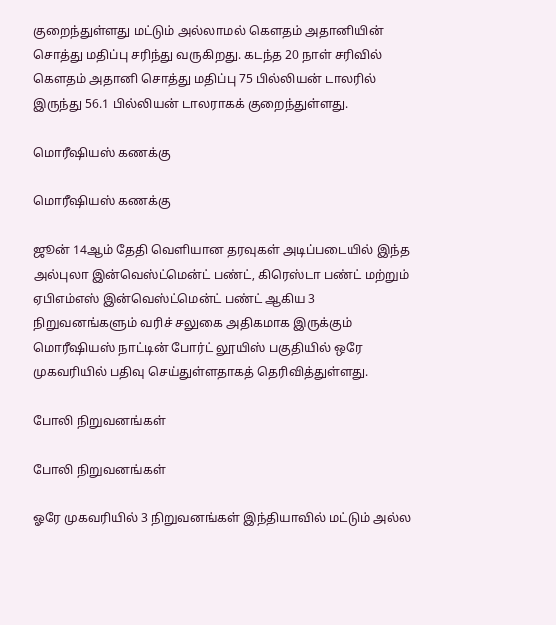குறைந்துள்ளது மட்டும் அல்லாமல் கௌதம் அதானியின் சொத்து மதிப்பு சரிந்து வருகிறது. கடந்த 20 நாள் சரிவில் கௌதம் அதானி சொத்து மதிப்பு 75 பில்லியன் டாலரில் இருந்து 56.1 பில்லியன் டாலராகக் குறைந்துள்ளது.

மொரீஷியஸ் கணக்கு

மொரீஷியஸ் கணக்கு

ஜூன் 14ஆம் தேதி வெளியான தரவுகள் அடிப்படையில் இந்த அல்புலா இன்வெஸ்ட்மென்ட் பண்ட், கிரெஸ்டா பண்ட் மற்றும் ஏபிஎம்எஸ் இன்வெஸ்ட்மென்ட் பண்ட் ஆகிய 3 நிறுவனங்களும் வரிச் சலுகை அதிகமாக இருக்கும் மொரீஷியஸ் நாட்டின் போர்ட் லூயிஸ் பகுதியில் ஒரே முகவரியில் பதிவு செய்துள்ளதாகத் தெரிவித்துள்ளது.

போலி நிறுவனங்கள்

போலி நிறுவனங்கள்

ஓரே முகவரியில் 3 நிறுவனங்கள் இந்தியாவில் மட்டும் அல்ல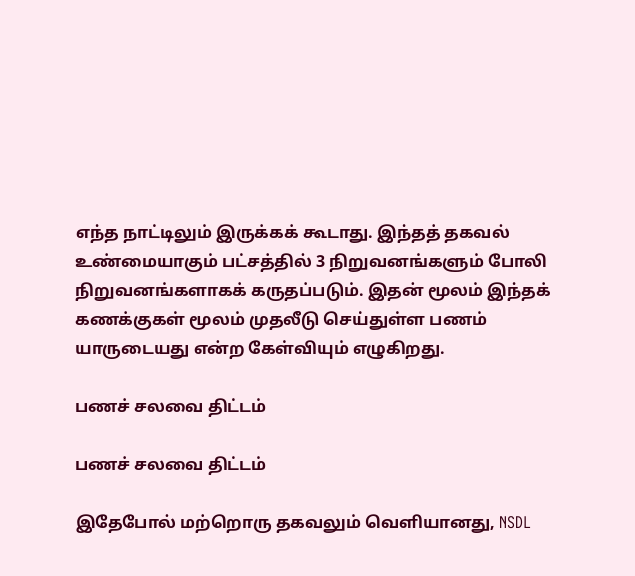எந்த நாட்டிலும் இருக்கக் கூடாது. இந்தத் தகவல் உண்மையாகும் பட்சத்தில் 3 நிறுவனங்களும் போலி நிறுவனங்களாகக் கருதப்படும். இதன் மூலம் இந்தக் கணக்குகள் மூலம் முதலீடு செய்துள்ள பணம் யாருடையது என்ற கேள்வியும் எழுகிறது.

பணச் சலவை திட்டம்

பணச் சலவை திட்டம்

இதேபோல் மற்றொரு தகவலும் வெளியானது, NSDL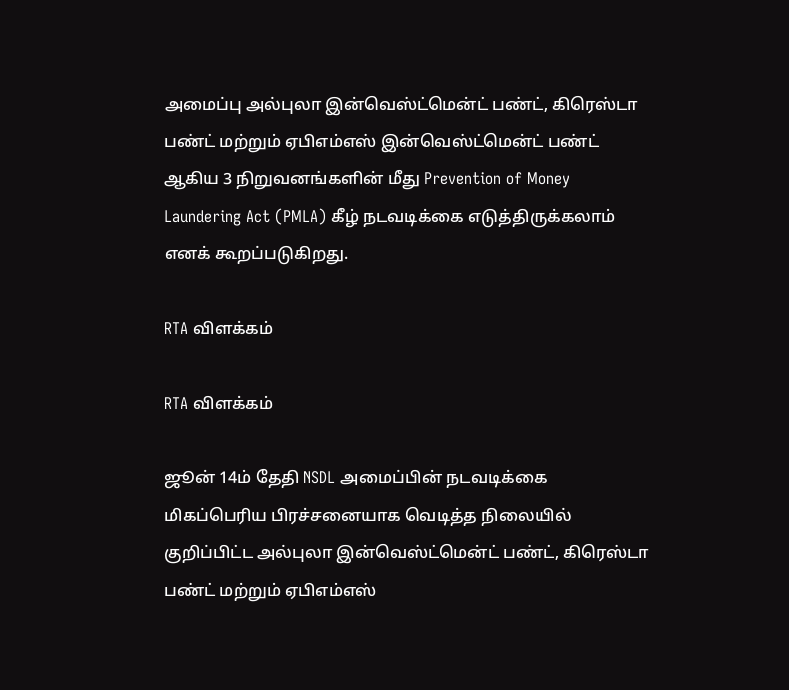அமைப்பு அல்புலா இன்வெஸ்ட்மென்ட் பண்ட், கிரெஸ்டா பண்ட் மற்றும் ஏபிஎம்எஸ் இன்வெஸ்ட்மென்ட் பண்ட் ஆகிய 3 நிறுவனங்களின் மீது Prevention of Money Laundering Act (PMLA) கீழ் நடவடிக்கை எடுத்திருக்கலாம் எனக் கூறப்படுகிறது.

RTA விளக்கம்

RTA விளக்கம்

ஜூன் 14ம் தேதி NSDL அமைப்பின் நடவடிக்கை மிகப்பெரிய பிரச்சனையாக வெடித்த நிலையில் குறிப்பிட்ட அல்புலா இன்வெஸ்ட்மென்ட் பண்ட், கிரெஸ்டா பண்ட் மற்றும் ஏபிஎம்எஸ்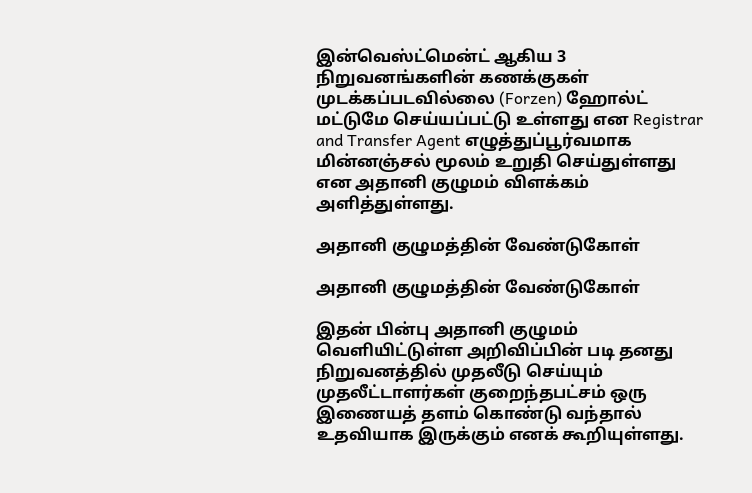இன்வெஸ்ட்மென்ட் ஆகிய 3 நிறுவனங்களின் கணக்குகள் முடக்கப்படவில்லை (Forzen) ஹோல்ட் மட்டுமே செய்யப்பட்டு உள்ளது என Registrar and Transfer Agent எழுத்துப்பூர்வமாக மின்னஞ்சல் மூலம் உறுதி செய்துள்ளது என அதானி குழுமம் விளக்கம் அளித்துள்ளது.

அதானி குழுமத்தின் வேண்டுகோள்

அதானி குழுமத்தின் வேண்டுகோள்

இதன் பின்பு அதானி குழுமம் வெளியிட்டுள்ள அறிவிப்பின் படி தனது நிறுவனத்தில் முதலீடு செய்யும் முதலீட்டாளர்கள் குறைந்தபட்சம் ஒரு இணையத் தளம் கொண்டு வந்தால் உதவியாக இருக்கும் எனக் கூறியுள்ளது.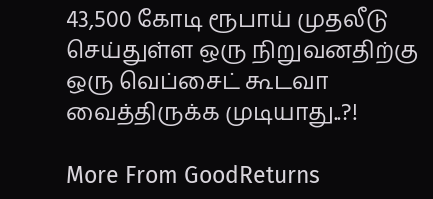43,500 கோடி ரூபாய் முதலீடு செய்துள்ள ஒரு நிறுவனதிற்கு ஒரு வெப்சைட் கூடவா வைத்திருக்க முடியாது..?!

More From GoodReturns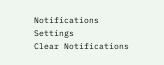Notifications
Settings
Clear Notifications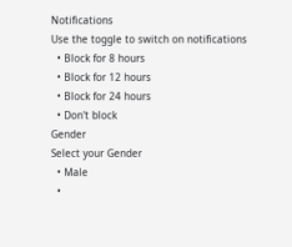Notifications
Use the toggle to switch on notifications
  • Block for 8 hours
  • Block for 12 hours
  • Block for 24 hours
  • Don't block
Gender
Select your Gender
  • Male
  •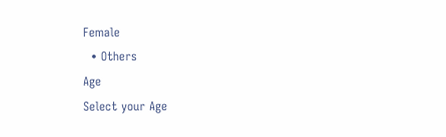Female
  • Others
Age
Select your Age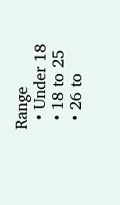Range
  • Under 18
  • 18 to 25
  • 26 to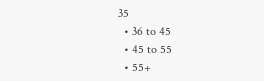35
  • 36 to 45
  • 45 to 55
  • 55+